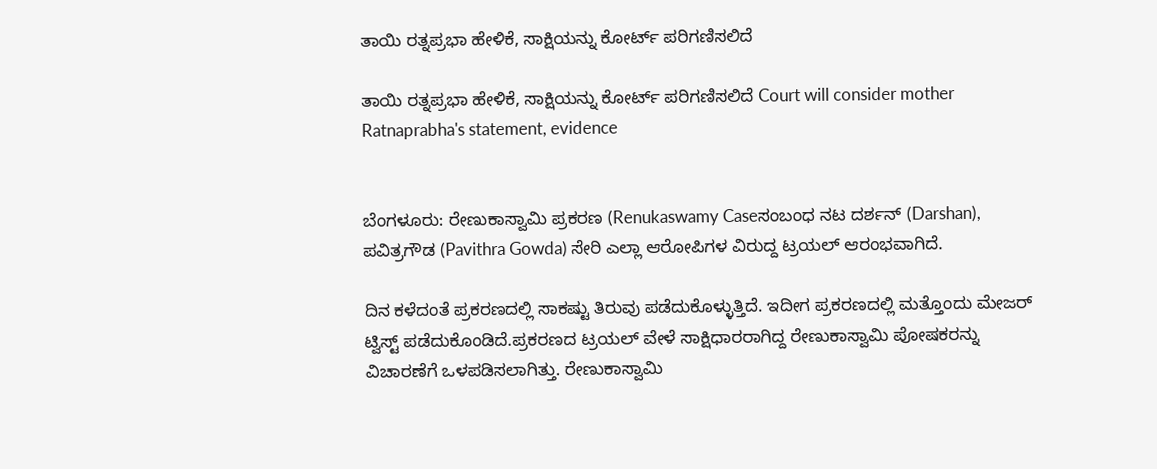ತಾಯಿ ರತ್ನಪ್ರಭಾ ಹೇಳಿಕೆ, ಸಾಕ್ಷಿಯನ್ನು ಕೋರ್ಟ್ ಪರಿಗಣಿಸಲಿದೆ

ತಾಯಿ ರತ್ನಪ್ರಭಾ ಹೇಳಿಕೆ, ಸಾಕ್ಷಿಯನ್ನು ಕೋರ್ಟ್ ಪರಿಗಣಿಸಲಿದೆ Court will consider mother Ratnaprabha's statement, evidence


ಬೆಂಗಳೂರು: ರೇಣುಕಾಸ್ವಾಮಿ ಪ್ರಕರಣ (Renukaswamy Caseಸಂಬಂಧ ನಟ ದರ್ಶನ್ (Darshan), ಪವಿತ್ರಗೌಡ (Pavithra Gowda) ಸೇರಿ ಎಲ್ಲಾ ಆರೋಪಿಗಳ ವಿರುದ್ದ ಟ್ರಯಲ್ ಆರಂಭವಾಗಿದೆ.

ದಿನ ಕಳೆದಂತೆ ಪ್ರಕರಣದಲ್ಲಿ ಸಾಕಷ್ಟು ತಿರುವು ಪಡೆದುಕೊಳ್ಳುತ್ತಿದೆ. ಇದೀಗ ಪ್ರಕರಣದಲ್ಲಿ ಮತ್ತೊಂದು ಮೇಜರ್ ಟ್ವಿಸ್ಟ್ ಪಡೆದುಕೊಂಡಿದೆ.ಪ್ರಕರಣದ ಟ್ರಯಲ್ ವೇಳೆ ಸಾಕ್ಷಿಧಾರರಾಗಿದ್ದ ರೇಣುಕಾಸ್ವಾಮಿ ಪೋಷಕರನ್ನು ವಿಚಾರಣೆಗೆ ಒಳಪಡಿಸಲಾಗಿತ್ತು. ರೇಣುಕಾಸ್ವಾಮಿ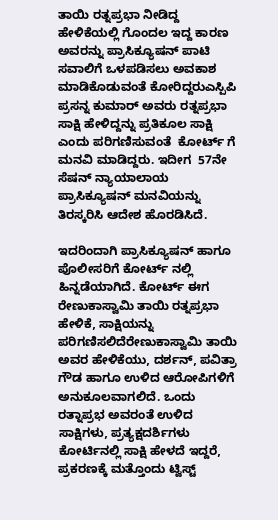ತಾಯಿ ರತ್ನಪ್ರಭಾ ನೀಡಿದ್ದ ಹೇಳಿಕೆಯಲ್ಲಿ ಗೊಂದಲ ಇದ್ದ ಕಾರಣ ಅವರನ್ನು ಪ್ರಾಸಿಕ್ಯೂಷನ್ ಪಾಟಿ ಸವಾಲಿಗೆ ಒಳಪಡಿಸಲು ಅವಕಾಶ ಮಾಡಿಕೊಡುವಂತೆ ಕೋರಿದ್ದರುಎಸ್ಪಿಪಿ ಪ್ರಸನ್ನ ಕುಮಾರ್ ಅವರು ರತ್ನಪ್ರಭಾ ಸಾಕ್ಷಿ ಹೇಳಿದ್ದನ್ನು ಪ್ರತಿಕೂಲ ಸಾಕ್ಷಿ ಎಂದು ಪರಿಗಣಿಸುವಂತೆ  ಕೋರ್ಟ್ ಗೆ ಮನವಿ ಮಾಡಿದ್ದರು. ಇದೀಗ  57ನೇ ಸೆಷನ್ ನ್ಯಾಯಾಲಾಯ ಪ್ರಾಸಿಕ್ಯೂಷನ್ ಮನವಿಯನ್ನು ತಿರಸ್ಕರಿಸಿ ಆದೇಶ ಹೊರಡಿಸಿದೆ.

ಇದರಿಂದಾಗಿ ಪ್ರಾಸಿಕ್ಯೂಷನ್ ಹಾಗೂ ಪೊಲೀಸರಿಗೆ ಕೋರ್ಟ್ ನಲ್ಲಿ ಹಿನ್ನಡೆಯಾಗಿದೆ. ಕೋರ್ಟ್ ಈಗ ರೇಣುಕಾಸ್ವಾಮಿ ತಾಯಿ ರತ್ನಪ್ರಭಾ ಹೇಳಿಕೆ, ಸಾಕ್ಷಿಯನ್ನು ಪರಿಗಣಿಸಲಿದೆರೇಣುಕಾಸ್ವಾಮಿ ತಾಯಿ ಅವರ ಹೇಳಿಕೆಯು, ದರ್ಶನ್, ಪವಿತ್ರಾ ಗೌಡ ಹಾಗೂ ಉಳಿದ ಆರೋಪಿಗಳಿಗೆ ಅನುಕೂಲವಾಗಲಿದೆ. ಒಂದು ರತ್ನಾಪ್ರಭ ಅವರಂತೆ ಉಳಿದ ಸಾಕ್ಷಿಗಳು, ಪ್ರತ್ಯಕ್ಷದರ್ಶಿಗಳು ಕೋರ್ಟಿನಲ್ಲಿ ಸಾಕ್ಷಿ ಹೇಳದೆ ಇದ್ದರೆ, ಪ್ರಕರಣಕ್ಕೆ ಮತ್ತೊಂದು ಟ್ವಿಸ್ಟ್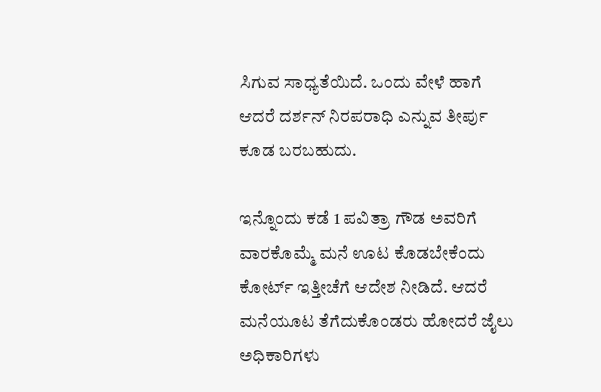ಸಿಗುವ ಸಾಧ್ಯತೆಯಿದೆ. ಒಂದು ವೇಳೆ ಹಾಗೆ ಆದರೆ ದರ್ಶನ್ ನಿರಪರಾಧಿ ಎನ್ನುವ ತೀರ್ಪು ಕೂಡ ಬರಬಹುದು.

ಇನ್ನೊಂದು ಕಡೆ 1 ಪವಿತ್ರಾ ಗೌಡ ಅವರಿಗೆ ವಾರಕೊಮ್ಮೆ ಮನೆ ಊಟ ಕೊಡಬೇಕೆಂದು ಕೋರ್ಟ್ ಇತ್ತೀಚೆಗೆ ಆದೇಶ ನೀಡಿದೆ. ಆದರೆ ಮನೆಯೂಟ ತೆಗೆದುಕೊಂಡರು ಹೋದರೆ ಜೈಲು ಅಧಿಕಾರಿಗಳು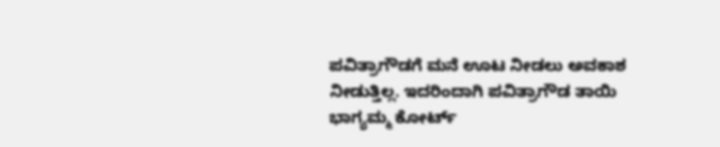ಪವಿತ್ರಾಗೌಡಗೆ ಮನೆ ಊಟ ನೀಡಲು ಅವಕಾಶ ನೀಡುತ್ತಿಲ್ಲ. ಇದರಿಂದಾಗಿ ಪವಿತ್ರಾಗೌಡ ತಾಯಿ ಭಾಗ್ಯಮ್ಮ ಕೋರ್ಟ್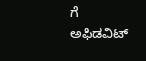ಗೆ ಅಫಿಡವಿಟ್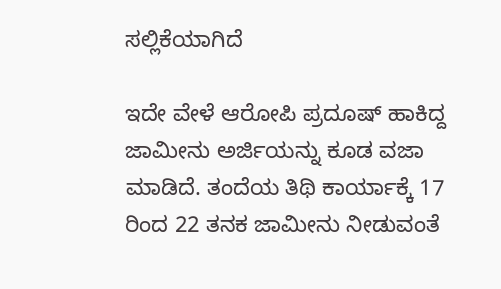ಸಲ್ಲಿಕೆಯಾಗಿದೆ

ಇದೇ ವೇಳೆ ಆರೋಪಿ ಪ್ರದೂಷ್ ಹಾಕಿದ್ದ ಜಾಮೀನು ಅರ್ಜಿಯನ್ನು ಕೂಡ ವಜಾ ಮಾಡಿದೆ. ತಂದೆಯ ತಿಥಿ ಕಾರ್ಯಾಕ್ಕೆ 17 ರಿಂದ 22 ತನಕ ಜಾಮೀನು ನೀಡುವಂತೆ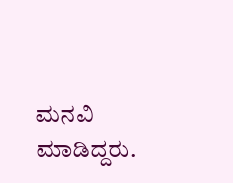ಮನವಿ ಮಾಡಿದ್ದರು.